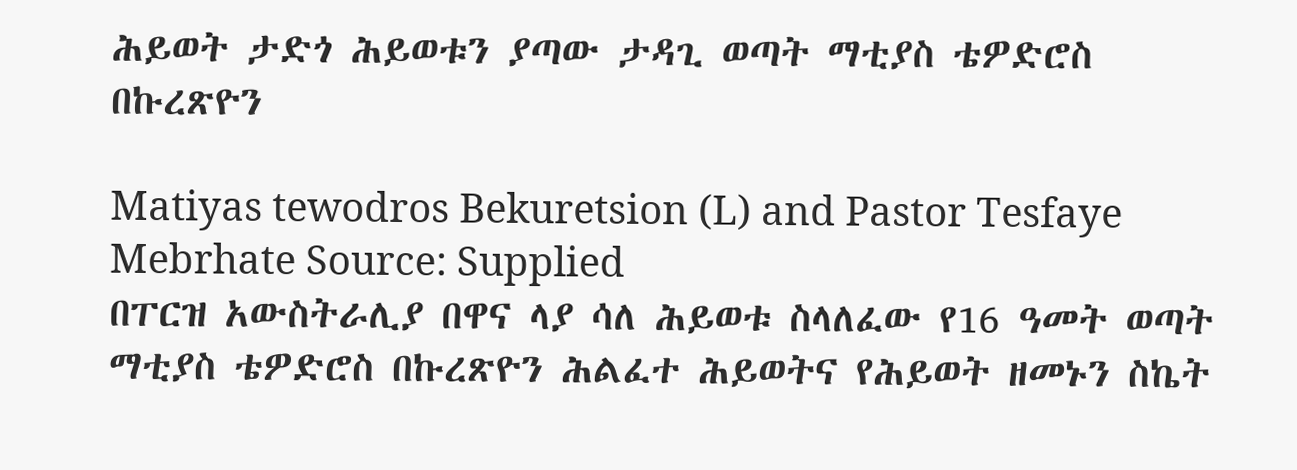ሕይወት ታድጎ ሕይወቱን ያጣው ታዳጊ ወጣት ማቲያስ ቴዎድሮስ በኩረጽዮን

Matiyas tewodros Bekuretsion (L) and Pastor Tesfaye Mebrhate Source: Supplied
በፐርዝ አውስትራሊያ በዋና ላያ ሳለ ሕይወቱ ስላለፈው የ16 ዓመት ወጣት ማቲያስ ቴዎድሮስ በኩረጽዮን ሕልፈተ ሕይወትና የሕይወት ዘመኑን ስኬት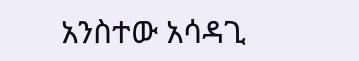አንስተው አሳዳጊ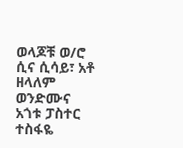ወላጆቹ ወ/ሮ ሲና ሲሳይ፣ አቶ ዘላለም ወንድሙና አጎቱ ፓስተር ተስፋዬ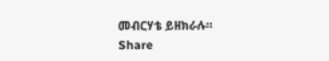መብርሃቴ ይዘክራሉ።
Share